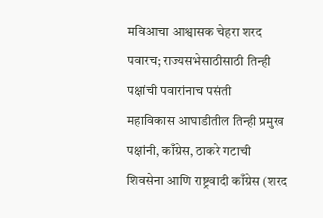मविआचा आश्वासक चेहरा शरद पवारच; राज्यसभेसाठीसाठी तिन्ही पक्षांची पवारांनाच पसंती
महाविकास आघाडीतील तिन्ही प्रमुख पक्षांनी, काँग्रेस, ठाकरे गटाची शिवसेना आणि राष्ट्रवादी काँग्रेस (शरद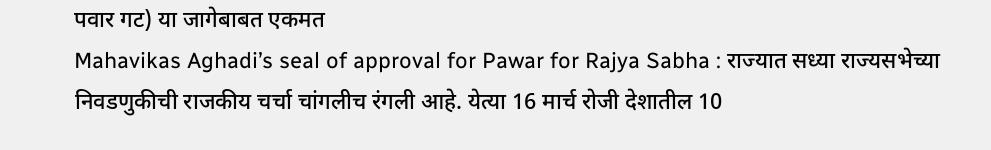पवार गट) या जागेबाबत एकमत
Mahavikas Aghadi’s seal of approval for Pawar for Rajya Sabha : राज्यात सध्या राज्यसभेच्या निवडणुकीची राजकीय चर्चा चांगलीच रंगली आहे. येत्या 16 मार्च रोजी देशातील 10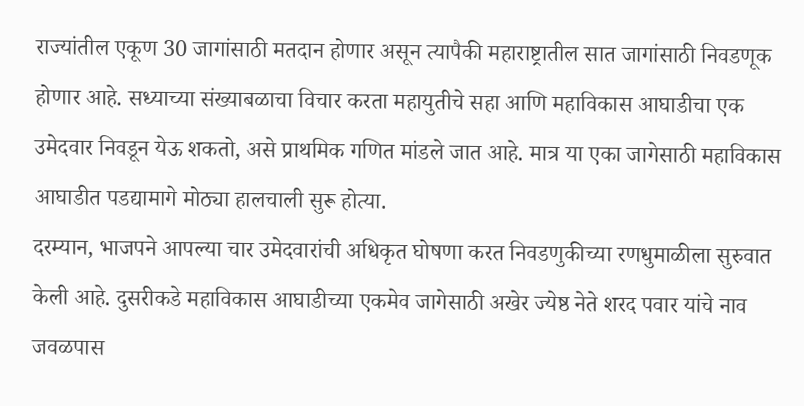राज्यांतील एकूण 30 जागांसाठी मतदान होणार असून त्यापैकी महाराष्ट्रातील सात जागांसाठी निवडणूक होणार आहे. सध्याच्या संख्याबळाचा विचार करता महायुतीचे सहा आणि महाविकास आघाडीचा एक उमेदवार निवडून येऊ शकतो, असे प्राथमिक गणित मांडले जात आहे. मात्र या एका जागेसाठी महाविकास आघाडीत पडद्यामागे मोठ्या हालचाली सुरू होत्या.
दरम्यान, भाजपने आपल्या चार उमेदवारांची अधिकृत घोषणा करत निवडणुकीच्या रणधुमाळीला सुरुवात केली आहे. दुसरीकडे महाविकास आघाडीच्या एकमेव जागेसाठी अखेर ज्येष्ठ नेते शरद पवार यांचे नाव जवळपास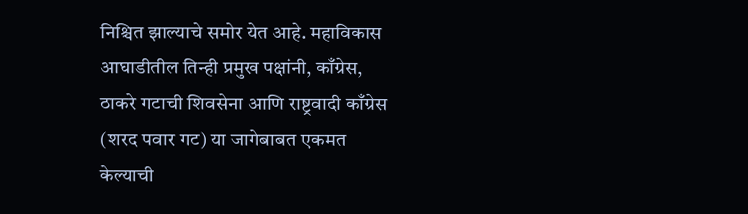निश्चित झाल्याचे समोर येत आहे. महाविकास आघाडीतील तिन्ही प्रमुख पक्षांनी, काँग्रेस, ठाकरे गटाची शिवसेना आणि राष्ट्रवादी काँग्रेस (शरद पवार गट) या जागेबाबत एकमत केल्याची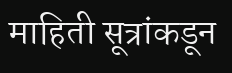माहिती सूत्रांकडून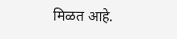मिळत आहे.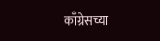काँग्रेसच्या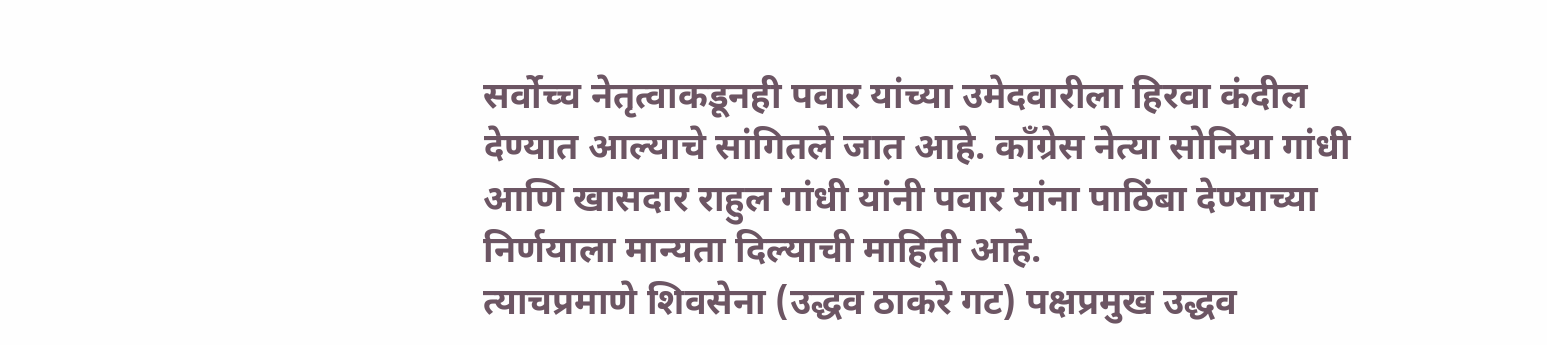सर्वोच्च नेतृत्वाकडूनही पवार यांच्या उमेदवारीला हिरवा कंदील देण्यात आल्याचे सांगितले जात आहे. काँग्रेस नेत्या सोनिया गांधी आणि खासदार राहुल गांधी यांनी पवार यांना पाठिंबा देण्याच्या निर्णयाला मान्यता दिल्याची माहिती आहे.
त्याचप्रमाणे शिवसेना (उद्धव ठाकरे गट) पक्षप्रमुख उद्धव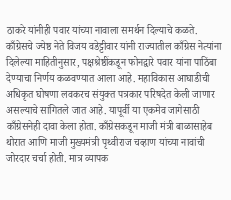ठाकरे यांनीही पवार यांच्या नावाला समर्थन दिल्याचे कळते. काँग्रेसचे ज्येष्ठ नेते विजय वडेट्टीवार यांनी राज्यातील काँग्रेस नेत्यांना दिलेल्या माहितीनुसार, पक्षश्रेष्ठींकडून फोनद्वारे पवार यांना पाठिंबा देण्याचा निर्णय कळवण्यात आला आहे. महाविकास आघाडीची अधिकृत घोषणा लवकरच संयुक्त पत्रकार परिषदेत केली जाणार असल्याचे सांगितले जात आहे. यापूर्वी या एकमेव जागेसाठी काँग्रेसनेही दावा केला होता. काँग्रेसकडून माजी मंत्री बाळासाहेब थोरात आणि माजी मुख्यमंत्री पृथ्वीराज चव्हाण यांच्या नावांची जोरदार चर्चा होती. मात्र व्यापक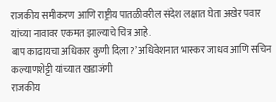राजकीय समीकरण आणि राष्ट्रीय पातळीवरील संदेश लक्षात घेता अखेर पवार यांच्या नावावर एकमत झाल्याचे चित्र आहे.
बाप काढायचा अधिकार कुणी दिला?’ अधिवेशनात भास्कर जाधव आणि सचिन कल्याणशेट्टी यांच्यात खडाजंगी
राजकीय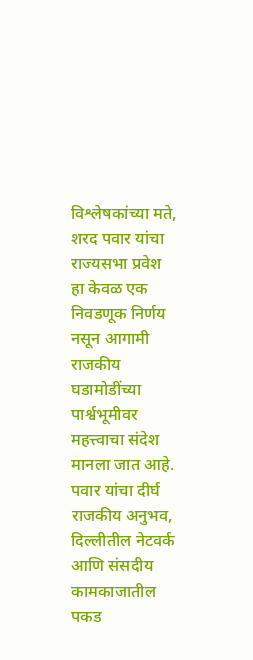विश्लेषकांच्या मते, शरद पवार यांचा राज्यसभा प्रवेश हा केवळ एक निवडणूक निर्णय नसून आगामी राजकीय घडामोडींच्या पार्श्वभूमीवर महत्त्वाचा संदेश मानला जात आहे. पवार यांचा दीर्घ राजकीय अनुभव, दिल्लीतील नेटवर्क आणि संसदीय कामकाजातील पकड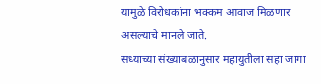यामुळे विरोधकांना भक्कम आवाज मिळणार असल्याचे मानले जाते.
सध्याच्या संख्याबळानुसार महायुतीला सहा जागा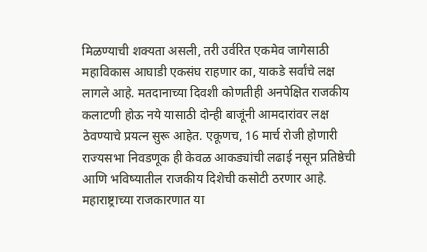मिळण्याची शक्यता असली, तरी उर्वरित एकमेव जागेसाठी महाविकास आघाडी एकसंघ राहणार का, याकडे सर्वांचे लक्ष लागले आहे. मतदानाच्या दिवशी कोणतीही अनपेक्षित राजकीय कलाटणी होऊ नये यासाठी दोन्ही बाजूंनी आमदारांवर लक्ष ठेवण्याचे प्रयत्न सुरू आहेत. एकूणच, 16 मार्च रोजी होणारी राज्यसभा निवडणूक ही केवळ आकड्यांची लढाई नसून प्रतिष्ठेची आणि भविष्यातील राजकीय दिशेची कसोटी ठरणार आहे. महाराष्ट्राच्या राजकारणात या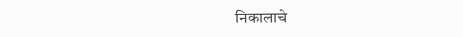निकालाचे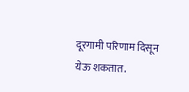दूरगामी परिणाम दिसून येऊ शकतात.